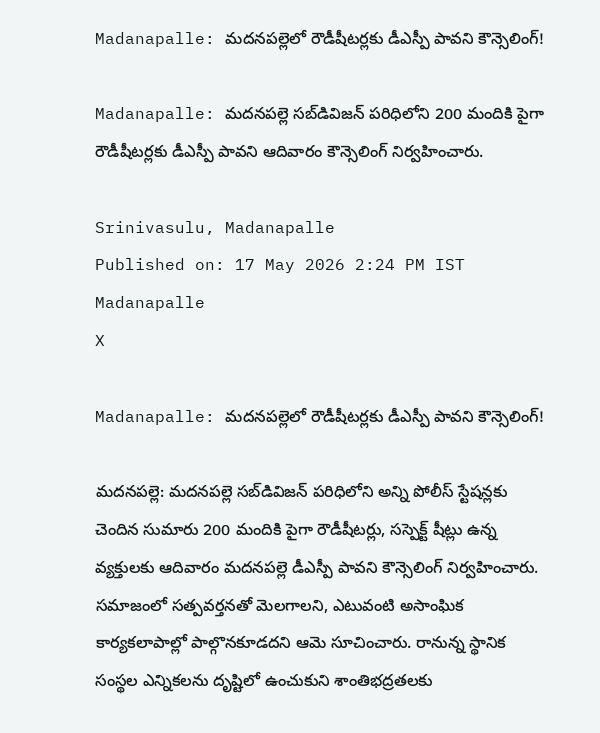Madanapalle: మదనపల్లెలో రౌడీషీటర్లకు డీఎస్పీ పావని కౌన్సెలింగ్!

Madanapalle: మదనపల్లె సబ్‌డివిజన్ పరిధిలోని 200 మందికి పైగా రౌడీషీటర్లకు డీఎస్పీ పావని ఆదివారం కౌన్సెలింగ్ నిర్వహించారు.

Srinivasulu, Madanapalle
Published on: 17 May 2026 2:24 PM IST
Madanapalle
X

Madanapalle: మదనపల్లెలో రౌడీషీటర్లకు డీఎస్పీ పావని కౌన్సెలింగ్!

మదనపల్లె: మదనపల్లె సబ్‌డివిజన్ పరిధిలోని అన్ని పోలీస్ స్టేషన్లకు చెందిన సుమారు 200 మందికి పైగా రౌడీషీటర్లు, సస్పెక్ట్ షీట్లు ఉన్న వ్యక్తులకు ఆదివారం మదనపల్లె డీఎస్పీ పావని కౌన్సెలింగ్ నిర్వహించారు. సమాజంలో సత్పవర్తనతో మెలగాలని, ఎటువంటి అసాంఘిక కార్యకలాపాల్లో పాల్గొనకూడదని ఆమె సూచించారు. రానున్న స్థానిక సంస్థల ఎన్నికలను దృష్టిలో ఉంచుకుని శాంతిభద్రతలకు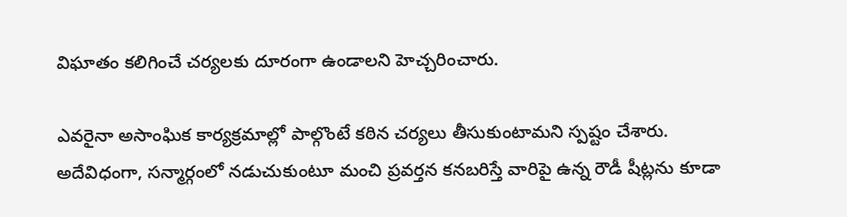విఘాతం కలిగించే చర్యలకు దూరంగా ఉండాలని హెచ్చరించారు.

ఎవరైనా అసాంఘిక కార్యక్రమాల్లో పాల్గొంటే కఠిన చర్యలు తీసుకుంటామని స్పష్టం చేశారు. అదేవిధంగా, సన్మార్గంలో నడుచుకుంటూ మంచి ప్రవర్తన కనబరిస్తే వారిపై ఉన్న రౌడీ షీట్లను కూడా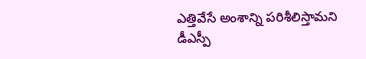ఎత్తివేసే అంశాన్ని పరిశీలిస్తామని డీఎస్పీ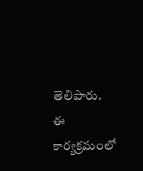తెలిపారు. ఈ కార్యక్రమంలో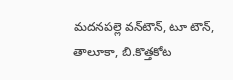మదనపల్లె వన్‌టౌన్, టూ టౌన్, తాలూకా, బి.కొత్తకోట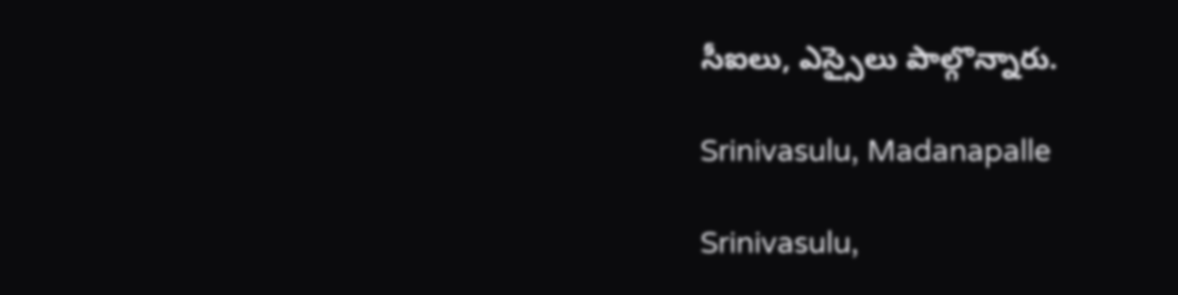సీఐలు, ఎస్సైలు పాల్గొన్నారు.

Srinivasulu, Madanapalle

Srinivasulu,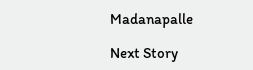Madanapalle

Next Story